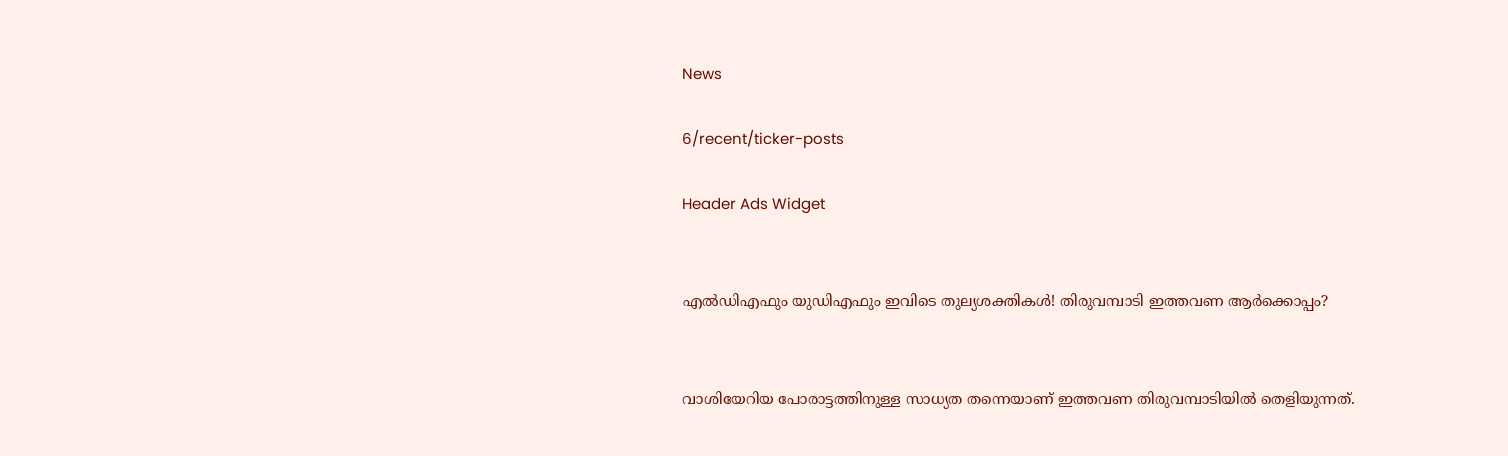News

6/recent/ticker-posts

Header Ads Widget


എല്‍ഡിഎഫും യുഡിഎഫും ഇവിടെ തുല്യശക്തികള്‍! തിരുവമ്പാടി ഇത്തവണ ആര്‍ക്കൊപ്പം?


വാശിയേറിയ പോരാട്ടത്തിനുള്ള സാധ്യത തന്നെയാണ് ഇത്തവണ തിരുവമ്പാടിയില്‍ തെളിയുന്നത്.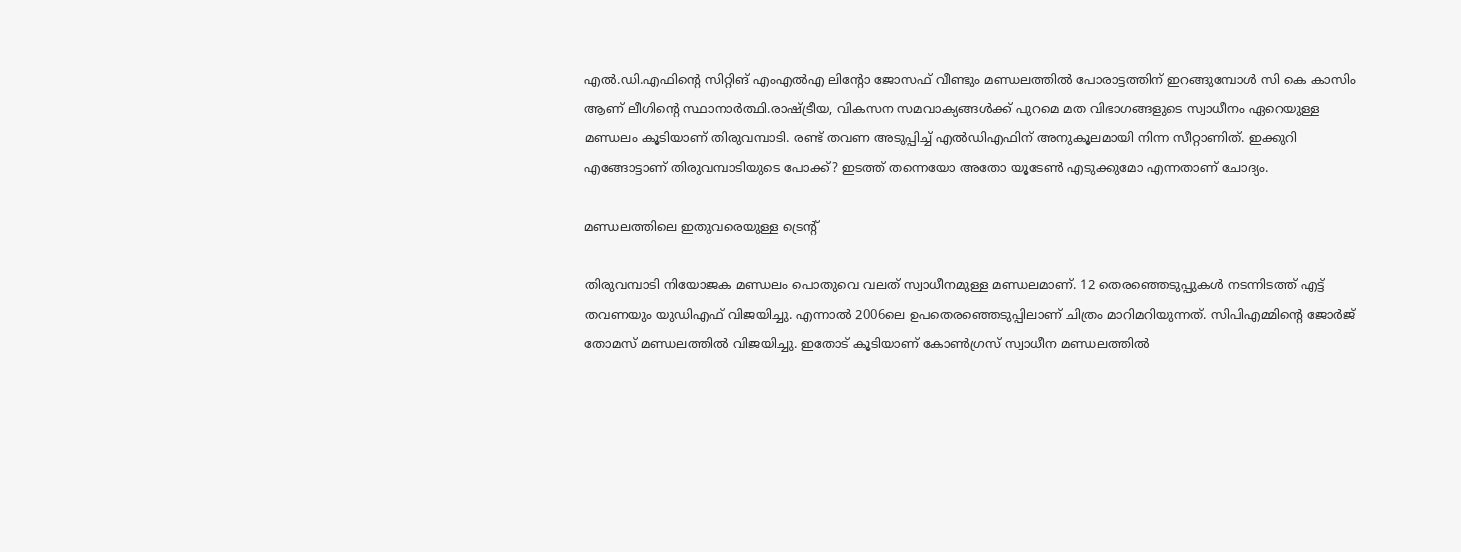എല്‍.ഡി.എഫിന്റെ സിറ്റിങ് എംഎല്‍എ ലിന്റോ ജോസഫ് വീണ്ടും മണ്ഡലത്തില്‍ പോരാട്ടത്തിന് ഇറങ്ങുമ്പോള്‍ സി കെ കാസിം ആണ് ലീഗിന്റെ സ്ഥാനാർ‌ത്ഥി.രാഷ്ട്രീയ, വികസന സമവാക്യങ്ങള്‍ക്ക് പുറമെ മത വിഭാഗങ്ങളുടെ സ്വാധീനം ഏറെയുള്ള മണ്ഡലം കൂടിയാണ് തിരുവമ്പാടി. രണ്ട് തവണ അടുപ്പിച്ച്‌ എല്‍‍ഡിഎഫിന് അനുകൂലമായി നിന്ന സീറ്റാണിത്. ഇക്കുറി എങ്ങോട്ടാണ് തിരുവമ്പാടിയുടെ പോക്ക്? ഇടത്ത് തന്നെയോ അതോ യൂടേണ്‍ എടുക്കുമോ എന്നതാണ് ചോദ്യം.

മണ്ഡലത്തിലെ ഇതുവരെയുള്ള ട്രെന്റ്

തിരുവമ്പാടി നിയോജക മണ്ഡലം പൊതുവെ വലത് സ്വാധീനമുള്ള മണ്ഡലമാണ്. 12 തെരഞ്ഞെടുപ്പുകള്‍ നടന്നിടത്ത് എട്ട് തവണയും യുഡിഎഫ് വിജയിച്ചു. എന്നാല്‍ 2006ലെ ഉപതെരഞ്ഞെടുപ്പിലാണ് ചിത്രം മാറിമറിയുന്നത്. സിപിഎമ്മിന്റെ ജോർജ് തോമസ് മണ്ഡലത്തില്‍ വിജയിച്ചു. ഇതോട് കൂടിയാണ് കോണ്‍ഗ്രസ് സ്വാധീന മണ്ഡലത്തില്‍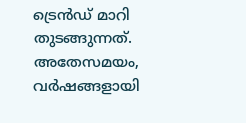ട്രെൻഡ് മാറി തുടങ്ങുന്നത്. അതേസമയം, വർഷങ്ങളായി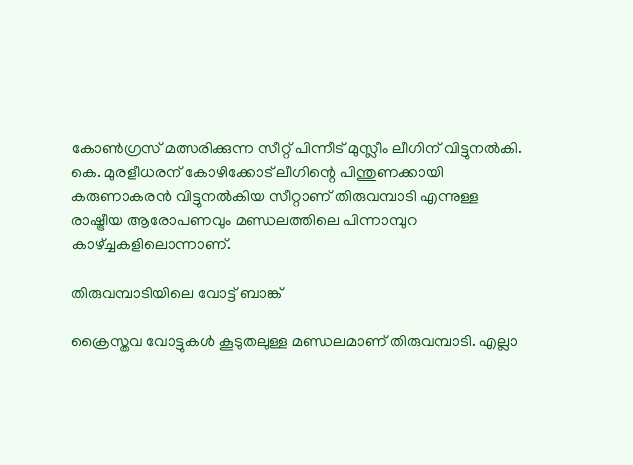കോണ്‍ഗ്രസ് മത്സരിക്കുന്ന സീറ്റ് പിന്നീട് മുസ്ലീം ലീഗിന് വിട്ടുനല്‍കി. കെ. മുരളീധരന് കോഴിക്കോട് ലീഗിന്റെ പിന്തുണക്കായി കരുണാകരൻ വിട്ടുനല്‍കിയ സീറ്റാണ് തിരുവമ്പാടി എന്നുള്ള രാഷ്ട്രീയ ആരോപണവും മണ്ഡലത്തിലെ പിന്നാമ്പുറ കാഴ്ച്ചകളിലൊന്നാണ്.

തിരുവമ്പാടിയിലെ വോട്ട് ബാങ്ക്

ക്രൈസ്തവ വോട്ടുകള്‍ കൂടുതലുള്ള മണ്ഡലമാണ് തിരുവമ്പാടി. എല്ലാ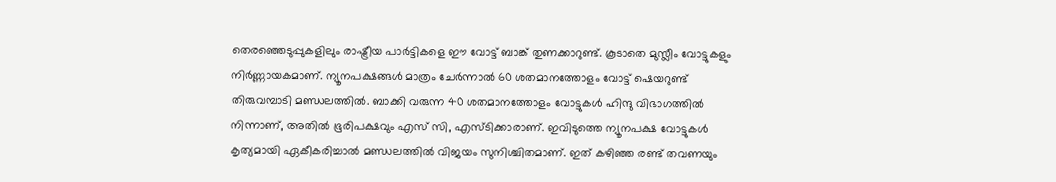തെരഞ്ഞെടുപ്പുകളിലും രാഷ്ട്രീയ പാർട്ടികളെ ഈ വോട്ട് ബാങ്ക് തുണക്കാറുണ്ട്. കൂടാതെ മുസ്ലീം വോട്ടുകളും നിർണ്ണായകമാണ്. ന്യൂനപക്ഷങ്ങള്‍ മാത്രം ചേർന്നാല്‍ 60 ശതമാനത്തോളം വോട്ട് ഷെയറുണ്ട് തിരുവമ്പാടി മണ്ഡലത്തില്‍. ബാക്കി വരുന്ന 40 ശതമാനത്തോളം വോട്ടുകള്‍ ഹിന്ദു വിഭാഗത്തില്‍ നിന്നാണ്, അതില്‍ ഭൂരിപക്ഷവും എസ് സി, എസ്ടിക്കാരാണ്. ഇവിടുത്തെ ന്യൂനപക്ഷ വോട്ടുകള്‍ കൃത്യമായി ഏകീകരിച്ചാല്‍ മണ്ഡലത്തില്‍ വിജയം സുനിശ്ചിതമാണ്. ഇത് കഴിഞ്ഞ രണ്ട് തവണയും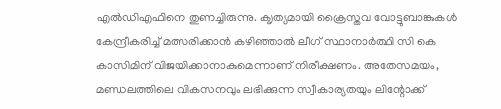എല്‍ഡിഎഫിനെ തുണച്ചിരുന്നു. ക‍ൃത്യമായി ക്രൈസ്തവ വോട്ടുബാങ്കുകള്‍ കേന്ദ്രീകരിച്ച്‌ മത്സരിക്കാൻ കഴിഞ്ഞ‍ാല്‍ ലീഗ് സ്ഥാനാർത്ഥി സി കെ കാസിമിന് വിജയിക്കാനാകുമെന്നാണ് നിരീക്ഷണം. അതേസമയം, മണ്ഡലത്തിലെ വികസനവും ലഭിക്കുന്ന സ്വീകാര്യതയും ലിന്റോക്ക്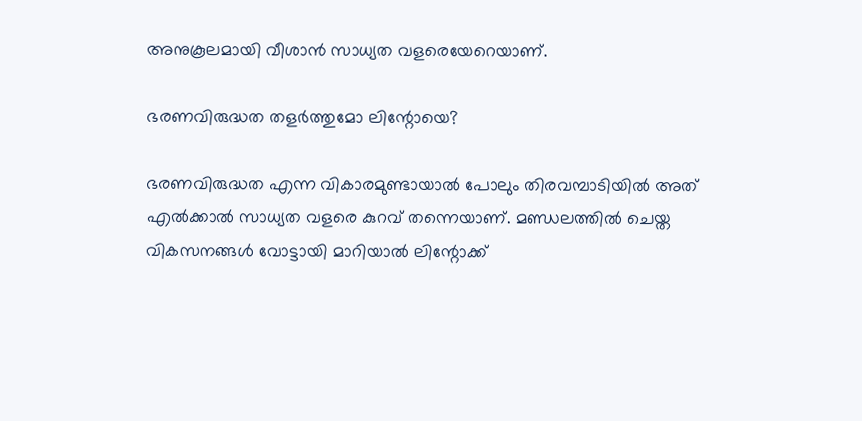അനുകൂലമായി വീശാൻ സാധ്യത വളരെയേറെയാണ്.

ഭരണവിരുദ്ധത തളർത്തുമോ ലിന്റോയെ?

ഭരണവിരുദ്ധത എന്ന വികാരമുണ്ടായാല്‍ പോലും തിരവമ്പാടിയില്‍ അത് എല്‍ക്കാല്‍ സാധ്യത വളരെ കുറവ് തന്നെയാണ്. മണ്ഡലത്തില്‍ ചെയ്ത വികസനങ്ങള്‍ വോട്ടായി മാറിയാല്‍ ലിന്റോക്ക്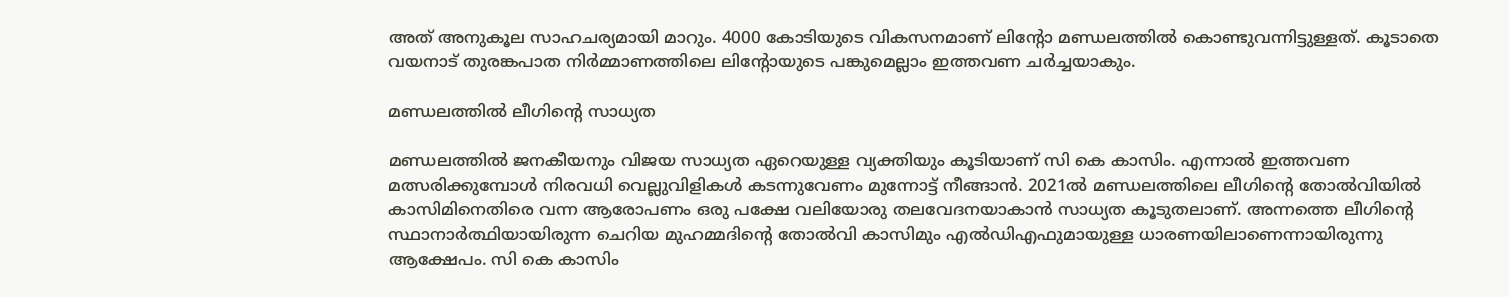അത് അനുകൂല സാഹചര്യമായി മാറും. 4000 കോടിയുടെ വികസനമാണ് ലിന്റോ മണ്ഡലത്തില്‍ കൊണ്ടുവന്നിട്ടുള്ളത്. കൂടാതെ വയനാട് തുരങ്കപാത നിർമ്മാണത്തിലെ ലിന്റോയുടെ പങ്കുമെല്ലാം ഇത്തവണ ചർച്ചയാകും.

മണ്ഡലത്തില്‍ ലീഗിന്റെ സാധ്യത

മണ്ഡലത്തില്‍ ജനകീയനും വിജയ സാധ്യത ഏറെയുള്ള വ്യക്തിയും കൂടിയാണ് സി കെ കാസിം. എന്നാല്‍ ഇത്തവണ മത്സരിക്കുമ്പോള്‍ നിര‌വധി വെല്ലുവിളികള്‍ കടന്നുവേണം മുന്നോട്ട് നീങ്ങാൻ. 2021ല്‍ മണ്ഡലത്തിലെ ലീഗിന്റെ തോല്‍വിയില്‍ കാസിമിനെതിരെ വന്ന ആരോപണം ഒരു പക്ഷേ വലിയോരു തലവേദനയാകാൻ സാധ്യത കൂടുതലാണ്. അന്നത്തെ ലീഗിന്റെ സ്ഥാനാർത്ഥിയായിരുന്ന ചെറിയ മുഹമ്മദിന്റെ തോല്‍വി കാസിമും എല്‍ഡിഎഫുമായുള്ള ധാരണയിലാണെന്നായിരുന്നു ആക്ഷേപം. സി കെ കാസിം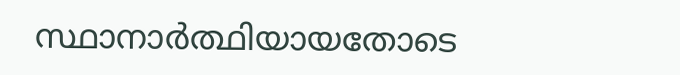സ്ഥാനാർത്ഥിയായതോടെ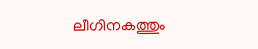ലീഗിനകത്തും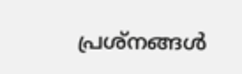പ്രശ്നങ്ങള്‍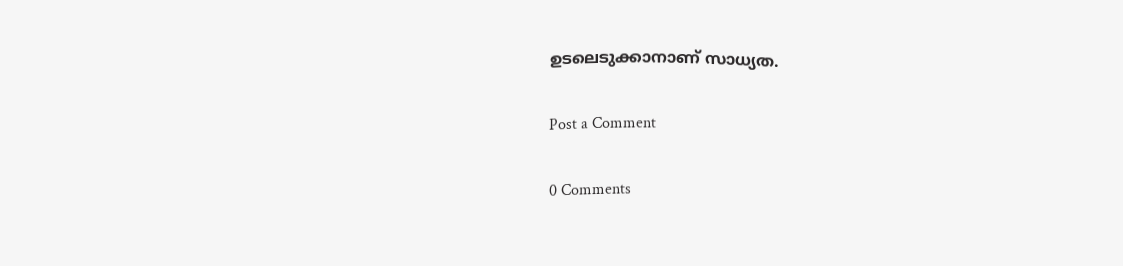ഉടലെടുക്കാനാണ് സാധ്യത.

Post a Comment

0 Comments